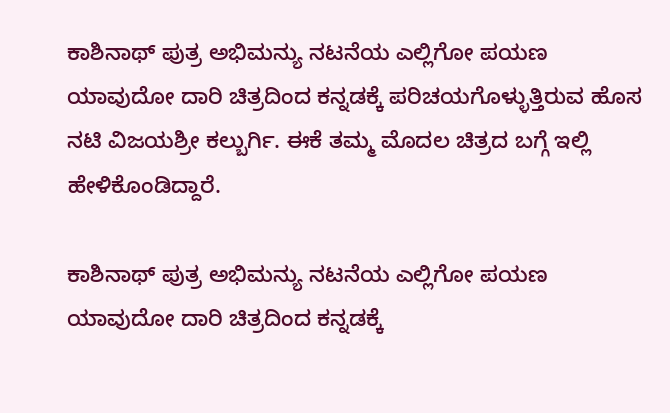ಕಾಶಿನಾಥ್‌ ಪುತ್ರ ಅಭಿಮನ್ಯು ನಟನೆಯ ಎಲ್ಲಿಗೋ ಪಯಣ ಯಾವುದೋ ದಾರಿ ಚಿತ್ರದಿಂದ ಕನ್ನಡಕ್ಕೆ ಪರಿಚಯಗೊಳ್ಳುತ್ತಿರುವ ಹೊಸ ನಟಿ ವಿಜಯಶ್ರೀ ಕಲ್ಬುರ್ಗಿ. ಈಕೆ ತಮ್ಮ ಮೊದಲ ಚಿತ್ರದ ಬಗ್ಗೆ ಇಲ್ಲಿ ಹೇಳಿಕೊಂಡಿದ್ದಾರೆ.

ಕಾಶಿನಾಥ್‌ ಪುತ್ರ ಅಭಿಮನ್ಯು ನಟನೆಯ ಎಲ್ಲಿಗೋ ಪಯಣ ಯಾವುದೋ ದಾರಿ ಚಿತ್ರದಿಂದ ಕನ್ನಡಕ್ಕೆ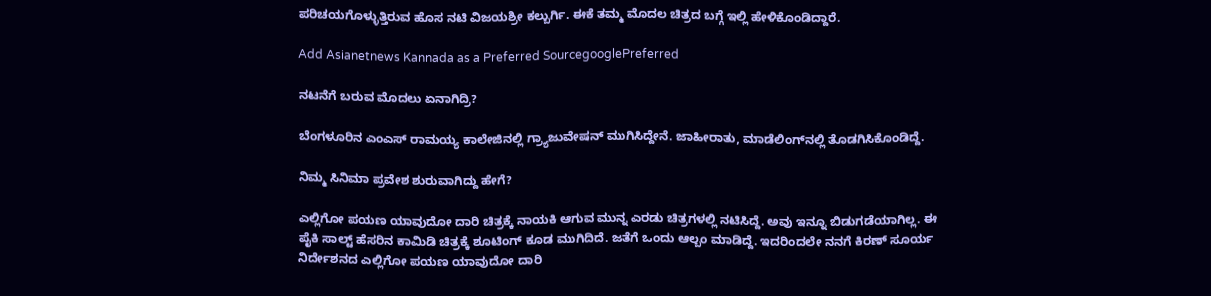ಪರಿಚಯಗೊಳ್ಳುತ್ತಿರುವ ಹೊಸ ನಟಿ ವಿಜಯಶ್ರೀ ಕಲ್ಬುರ್ಗಿ. ಈಕೆ ತಮ್ಮ ಮೊದಲ ಚಿತ್ರದ ಬಗ್ಗೆ ಇಲ್ಲಿ ಹೇಳಿಕೊಂಡಿದ್ದಾರೆ.

Add Asianetnews Kannada as a Preferred SourcegooglePreferred

ನಟನೆಗೆ ಬರುವ ಮೊದಲು ಏನಾಗಿದ್ರಿ?

ಬೆಂಗಳೂರಿನ ಎಂಎಸ್‌ ರಾಮಯ್ಯ ಕಾಲೇಜಿನಲ್ಲಿ ಗ್ರ್ಯಾಜುವೇಷನ್‌ ಮುಗಿಸಿದ್ದೇನೆ. ಜಾಹೀರಾತು, ಮಾಡೆಲಿಂಗ್‌ನಲ್ಲಿ ತೊಡಗಿಸಿಕೊಂಡಿದ್ದೆ.

ನಿಮ್ಮ ಸಿನಿಮಾ ಪ್ರವೇಶ ಶುರುವಾಗಿದ್ದು ಹೇಗೆ?

ಎಲ್ಲಿಗೋ ಪಯಣ ಯಾವುದೋ ದಾರಿ ಚಿತ್ರಕ್ಕೆ ನಾಯಕಿ ಆಗುವ ಮುನ್ನ ಎರಡು ಚಿತ್ರಗಳಲ್ಲಿ ನಟಿಸಿದ್ದೆ. ಅವು ಇನ್ನೂ ಬಿಡುಗಡೆಯಾಗಿಲ್ಲ. ಈ ಪೈಕಿ ಸಾಲ್ಟ್‌ ಹೆಸರಿನ ಕಾಮಿಡಿ ಚಿತ್ರಕ್ಕೆ ಶೂಟಿಂಗ್‌ ಕೂಡ ಮುಗಿದಿದೆ. ಜತೆಗೆ ಒಂದು ಆಲ್ಬಂ ಮಾಡಿದ್ದೆ. ಇದರಿಂದಲೇ ನನಗೆ ಕಿರಣ್‌ ಸೂರ್ಯ ನಿರ್ದೇಶನದ ಎಲ್ಲಿಗೋ ಪಯಣ ಯಾವುದೋ ದಾರಿ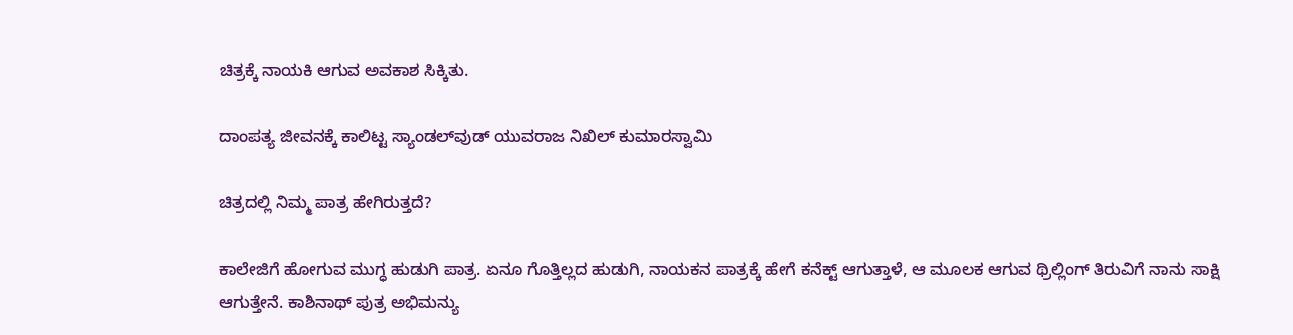ಚಿತ್ರಕ್ಕೆ ನಾಯಕಿ ಆಗುವ ಅವಕಾಶ ಸಿಕ್ಕಿತು.

ದಾಂಪತ್ಯ ಜೀವನಕ್ಕೆ ಕಾಲಿಟ್ಟ ಸ್ಯಾಂಡಲ್‌ವುಡ್ ಯುವರಾಜ ನಿಖಿಲ್ ಕುಮಾರಸ್ವಾಮಿ

ಚಿತ್ರದಲ್ಲಿ ನಿಮ್ಮ ಪಾತ್ರ ಹೇಗಿರುತ್ತದೆ?

ಕಾಲೇಜಿಗೆ ಹೋಗುವ ಮುಗ್ಧ ಹುಡುಗಿ ಪಾತ್ರ. ಏನೂ ಗೊತ್ತಿಲ್ಲದ ಹುಡುಗಿ, ನಾಯಕನ ಪಾತ್ರಕ್ಕೆ ಹೇಗೆ ಕನೆಕ್ಟ್ ಆಗುತ್ತಾಳೆ, ಆ ಮೂಲಕ ಆಗುವ ಥ್ರಿಲ್ಲಿಂಗ್‌ ತಿರುವಿಗೆ ನಾನು ಸಾಕ್ಷಿ ಆಗುತ್ತೇನೆ. ಕಾಶಿನಾಥ್‌ ಪುತ್ರ ಅಭಿಮನ್ಯು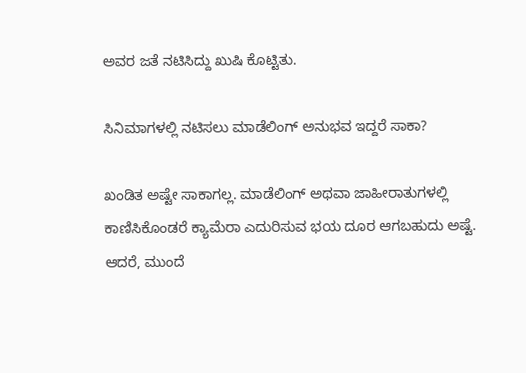ಅವರ ಜತೆ ನಟಿಸಿದ್ದು ಖುಷಿ ಕೊಟ್ಟಿತು.

ಸಿನಿಮಾಗಳಲ್ಲಿ ನಟಿಸಲು ಮಾಡೆಲಿಂಗ್‌ ಅನುಭವ ಇದ್ದರೆ ಸಾಕಾ?

ಖಂಡಿತ ಅಷ್ಟೇ ಸಾಕಾಗಲ್ಲ. ಮಾಡೆಲಿಂಗ್‌ ಅಥವಾ ಜಾಹೀರಾತುಗಳಲ್ಲಿ ಕಾಣಿಸಿಕೊಂಡರೆ ಕ್ಯಾಮೆರಾ ಎದುರಿಸುವ ಭಯ ದೂರ ಆಗಬಹುದು ಅಷ್ಟೆ. ಆದರೆ, ಮುಂದೆ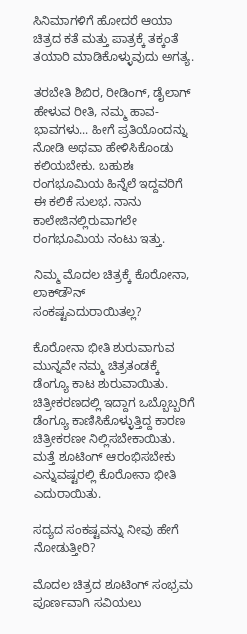ಸಿನಿಮಾಗಳಿಗೆ ಹೋದರೆ ಆಯಾ ಚಿತ್ರದ ಕತೆ ಮತ್ತು ಪಾತ್ರಕ್ಕೆ ತಕ್ಕಂತೆ ತಯಾರಿ ಮಾಡಿಕೊಳ್ಳುವುದು ಅಗತ್ಯ.

ತರಬೇತಿ ಶಿಬಿರ, ರೀಡಿಂಗ್‌, ಡೈಲಾಗ್‌ ಹೇಳುವ ರೀತಿ, ನಮ್ಮ ಹಾವ-ಭಾವಗಳು... ಹೀಗೆ ಪ್ರತಿಯೊಂದನ್ನು ನೋಡಿ ಅಥವಾ ಹೇಳಿಸಿಕೊಂಡು ಕಲಿಯಬೇಕು. ಬಹುಶಃ ರಂಗಭೂಮಿಯ ಹಿನ್ನೆಲೆ ಇದ್ದವರಿಗೆ ಈ ಕಲಿಕೆ ಸುಲಭ. ನಾನು ಕಾಲೇಜಿನಲ್ಲಿರುವಾಗಲೇ ರಂಗಭೂಮಿಯ ನಂಟು ಇತ್ತು.

ನಿಮ್ಮ ಮೊದಲ ಚಿತ್ರಕ್ಕೆ ಕೊರೋನಾ, ಲಾಕ್‌ಡೌನ್‌ ಸಂಕಷ್ಟಎದುರಾಯಿತಲ್ಲ?

ಕೊರೋನಾ ಭೀತಿ ಶುರುವಾಗುವ ಮುನ್ನವೇ ನಮ್ಮ ಚಿತ್ರತಂಡಕ್ಕೆ ಡೆಂಗ್ಯೂ ಕಾಟ ಶುರುವಾಯಿತು. ಚಿತ್ರೀಕರಣದಲ್ಲಿ ಇದ್ದಾಗ ಒಬ್ಬೊಬ್ಬರಿಗೆ ಡೆಂಗ್ಯೂ ಕಾಣಿಸಿಕೊಳ್ಳುತ್ತಿದ್ದ ಕಾರಣ ಚಿತ್ರೀಕರಣೕ ನಿಲ್ಲಿಸಬೇಕಾಯಿತು. ಮತ್ತೆ ಶೂಟಿಂಗ್‌ ಆರಂಭಿಸಬೇಕು ಎನ್ನುವಷ್ಟರಲ್ಲಿ ಕೊರೋನಾ ಭೀತಿ ಎದುರಾಯಿತು.

ಸದ್ಯದ ಸಂಕಷ್ಟವನ್ನು ನೀವು ಹೇಗೆ ನೋಡುತ್ತೀರಿ?

ಮೊದಲ ಚಿತ್ರದ ಶೂಟಿಂಗ್‌ ಸಂಭ್ರಮ ಪೂರ್ಣವಾಗಿ ಸವಿಯಲು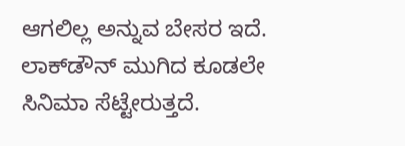ಆಗಲಿಲ್ಲ ಅನ್ನುವ ಬೇಸರ ಇದೆ. ಲಾಕ್‌ಡೌನ್‌ ಮುಗಿದ ಕೂಡಲೇ ಸಿನಿಮಾ ಸೆಟ್ಟೇರುತ್ತದೆ.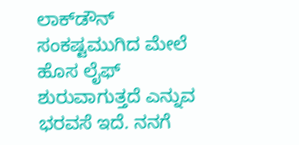ಲಾಕ್‌ಡೌನ್‌ ಸಂಕಷ್ಟಮುಗಿದ ಮೇಲೆ ಹೊಸ ಲೈಫ್‌ ಶುರುವಾಗುತ್ತದೆ ಎನ್ನುವ ಭರವಸೆ ಇದೆ. ನನಗೆ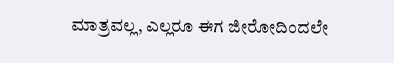ಮಾತ್ರವಲ್ಲ, ಎಲ್ಲರೂ ಈಗ ಜೀರೋದಿಂದಲೇ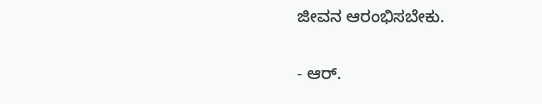ಜೀವನ ಆರಂಭಿಸಬೇಕು.

- ಆರ್.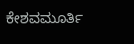ಕೇಶವಮೂರ್ತಿ